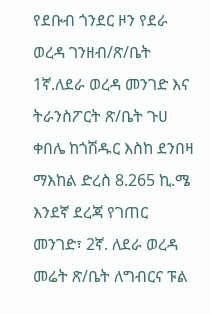የደቡብ ጎንደር ዞን የደራ ወረዳ ገንዘብ/ጽ/ቤት 1ኛ.ለደራ ወረዳ መንገድ እና ትራንስፖርት ጽ/ቤት ጉሀ ቀበሌ ከጎሽዱር እስከ ደንበዛ ማእከል ድረስ 8.265 ኪ.ሜ እንደኛ ደረጃ የገጠር መንገድ፣ 2ኛ. ለደራ ወረዳ መሬት ጽ/ቤት ለግብርና ፑል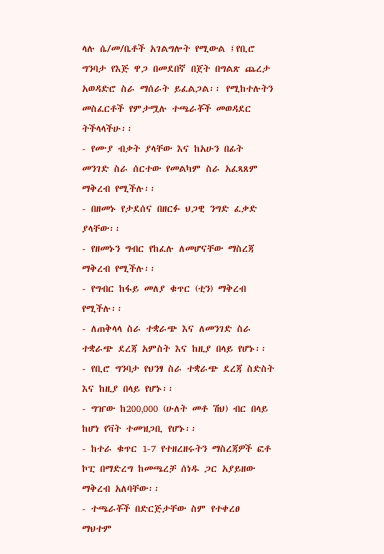ላሉ ሴ/መ/ቤቶች አገልግሎት የሚውል ፤የቢሮ ግንባታ የእጅ ዋጋ በመደበኛ በጀት በግልጽ ጨረታ አወዳድሮ ስራ ማሰራት ይፈልጋል፡፡ የሚከተሉትን መስፈርቶች የምታሟሉ ተጫራቾች መወዳደር ትችላላችሁ፡፡
- የሙያ ብቃት ያላቸው እና ከአሁን በፊት መንገድ ስራ ሰርተው የመልካም ስራ አፈጻጸም ማቅረብ የሚችሉ፡፡
- በዘመኑ የታደሰና በዘርፉ ህጋዊ ንግድ ፈቃድ ያላቸው፡፡
- የዘመኑን ግብር የከፈሉ ለመሆናቸው ማስረጃ ማቅረብ የሚችሉ፡፡
- የግብር ከፋይ መለያ ቁጥር (ቲን) ማቅረብ የሚችሉ፡፡
- ለጠቅላላ ስራ ተቋራጭ እና ለመንገድ ስራ ተቋራጭ ደረጃ አምስት እና ከዚያ በላይ የሆኑ፡፡
- የቢሮ ግንባታ የህንፃ ስራ ተቋራጭ ደረጃ ስድስት እና ከዚያ በላይ የሆኑ፡፡
- ግዠው ከ200‚000 (ሁለት መቶ ሽህ) ብር በላይ ከሆነ የቫት ተመዝጋቢ የሆኑ፡፡
- ከተራ ቁጥር 1-7 የተዘረዘሩትን ማስረጃዎች ፎቶ ኮፒ በማድረግ ከመጫረቻ ሰነዱ ጋር አያይዘው ማቅረብ አለባቸው፡፡
- ተጫራቾች በድርጅታቸው ስም የተቀረፀ ማህተም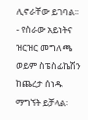ሊኖራቸው ይገባል፡፡
- የስራው አይነትና ዝርዝር መግለጫ ወይም ስፔስፊኬሽን ከጨረታ ሰነዱ ማግኘት ይቻላል፡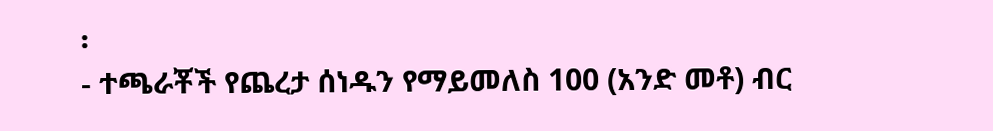፡
- ተጫራቾች የጨረታ ሰነዱን የማይመለስ 100 (አንድ መቶ) ብር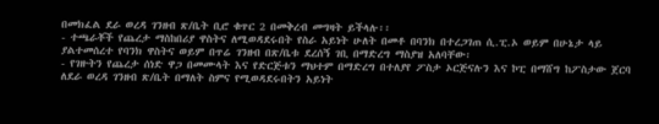በመክፈል ደራ ወረዳ ገንዘብ ጽ/ቤት ቢሮ ቁጥር 2 በመቅረብ መግዛት ይችላሉ፡፡
- ተጫራቾች የጨረታ ማስከበሪያ ዋስትና ለሚወዳደሩበት የስራ አይነት ሁለት በመቶ በባንክ በተረጋገጠ ሲ.ፒ.ኦ ወይም በሁኔታ ላይ ያልተመሰረተ የባንክ ዋስትና ወይም በጥሬ ገንዘብ በጽ/ቤቱ ደረሰኝ ገቢ በማድረግ ማስያዝ አለባቸው፡
- የገዙትን የጨረታ ሰነድ ዋጋ በመሙላት እና የድርጅቱን ማህተም በማድረግ በተለያየ ፖስታ ኦርጅናሉን እና ኮፒ በማሸግ ከፖስታው ጀርባ ለደራ ወረዳ ገንዘብ ጽ/ቤት በማለት ስምና የሚወዳደሩበትን አይነት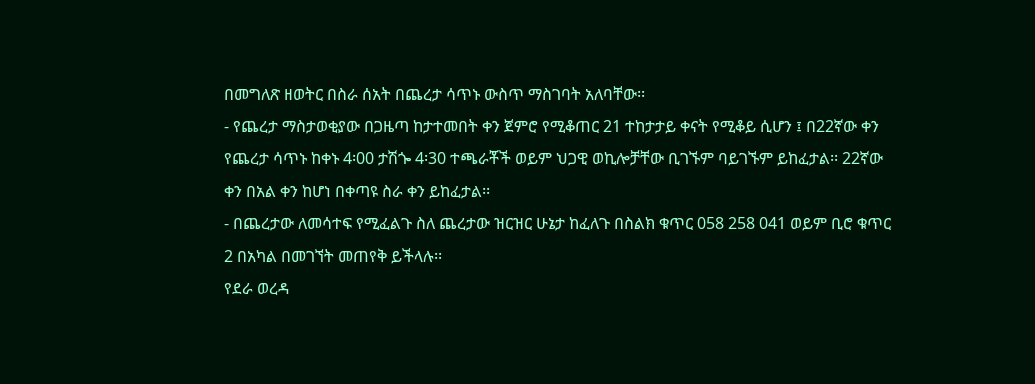በመግለጽ ዘወትር በስራ ሰአት በጨረታ ሳጥኑ ውስጥ ማስገባት አለባቸው፡፡
- የጨረታ ማስታወቂያው በጋዜጣ ከታተመበት ቀን ጀምሮ የሚቆጠር 21 ተከታታይ ቀናት የሚቆይ ሲሆን ፤ በ22ኛው ቀን የጨረታ ሳጥኑ ከቀኑ 4፡00 ታሽጐ 4፡30 ተጫራቾች ወይም ህጋዊ ወኪሎቻቸው ቢገኙም ባይገኙም ይከፈታል፡፡ 22ኛው ቀን በአል ቀን ከሆነ በቀጣዩ ስራ ቀን ይከፈታል፡፡
- በጨረታው ለመሳተፍ የሚፈልጉ ስለ ጨረታው ዝርዝር ሁኔታ ከፈለጉ በስልክ ቁጥር 058 258 041 ወይም ቢሮ ቁጥር 2 በአካል በመገኘት መጠየቅ ይችላሉ፡፡
የደራ ወረዳ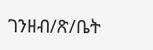ገንዘብ/ጽ/ቤት